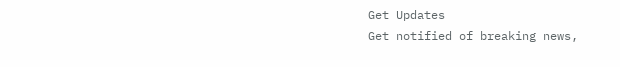Get Updates
Get notified of breaking news,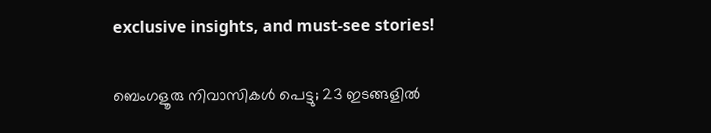exclusive insights, and must-see stories!

ബെംഗളൂരു നിവാസികൾ പെട്ടു; 23 ഇടങ്ങളിൽ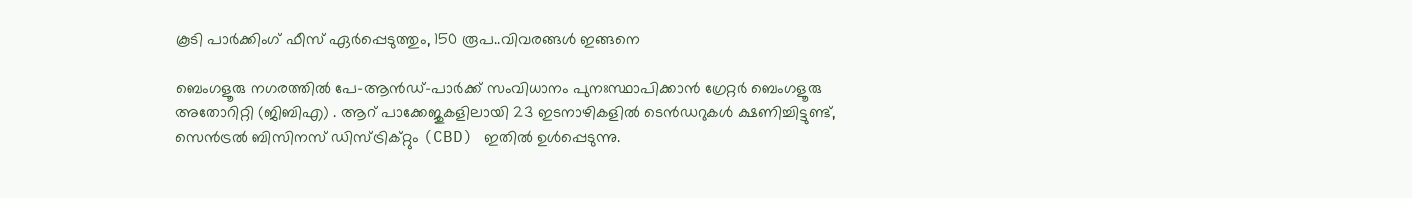കൂടി പാർക്കിംഗ് ഫീസ് ഏർപ്പെടുത്തും, 150 രൂപ..വിവരങ്ങൾ ഇങ്ങനെ

ബെംഗളൂരു നഗരത്തിൽ പേ-ആൻഡ്-പാർക്ക് സംവിധാനം പുനഃസ്ഥാപിക്കാൻ ഗ്രേറ്റർ ബെംഗളൂരു അതോറിറ്റി (ജിബിഎ) . ആറ് പാക്കേജുകളിലായി 23 ഇടനാഴികളിൽ ടെൻഡറുകൾ ക്ഷണിച്ചിട്ടുണ്ട്, സെൻട്രൽ ബിസിനസ് ഡിസ്ട്രിക്റ്റും (CBD) ഇതിൽ ഉൾപ്പെടുന്നു.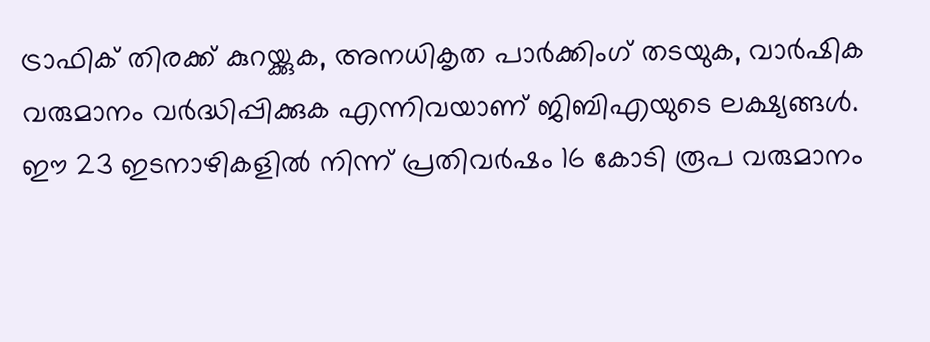ട്രാഫിക് തിരക്ക് കുറയ്ക്കുക, അനധികൃത പാർക്കിംഗ് തടയുക, വാർഷിക വരുമാനം വർദ്ധിപ്പിക്കുക എന്നിവയാണ് ജിബിഎയുടെ ലക്ഷ്യങ്ങൾ. ഈ 23 ഇടനാഴികളിൽ നിന്ന് പ്രതിവർഷം 16 കോടി രൂപ വരുമാനം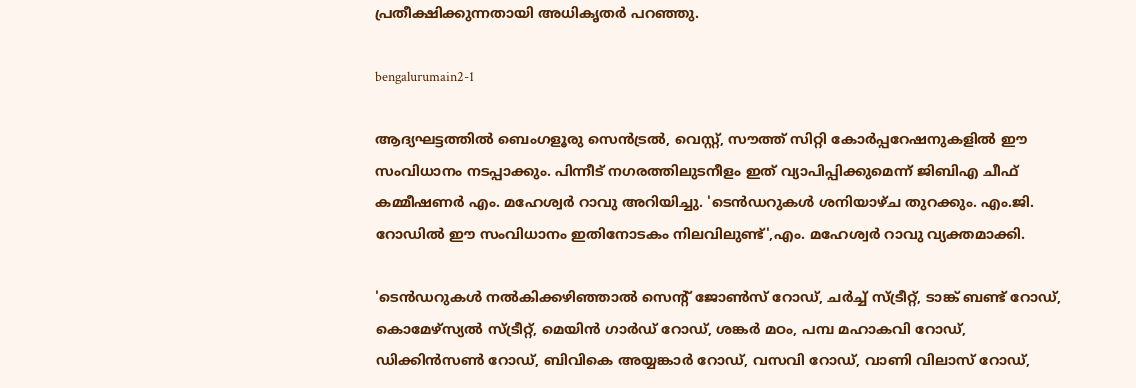പ്രതീക്ഷിക്കുന്നതായി അധികൃതർ പറഞ്ഞു.

bengalurumain2-1

ആദ്യഘട്ടത്തിൽ ബെംഗളൂരു സെൻട്രൽ, വെസ്റ്റ്, സൗത്ത് സിറ്റി കോർപ്പറേഷനുകളിൽ ഈ സംവിധാനം നടപ്പാക്കും. പിന്നീട് നഗരത്തിലുടനീളം ഇത് വ്യാപിപ്പിക്കുമെന്ന് ജിബിഎ ചീഫ് കമ്മീഷണർ എം. മഹേശ്വർ റാവു അറിയിച്ചു. 'ടെൻഡറുകൾ ശനിയാഴ്ച തുറക്കും. എം.ജി. റോഡിൽ ഈ സംവിധാനം ഇതിനോടകം നിലവിലുണ്ട്',എം. മഹേശ്വർ റാവു വ്യക്തമാക്കി.

'ടെൻഡറുകൾ നൽകിക്കഴിഞ്ഞാൽ സെന്റ് ജോൺസ് റോഡ്, ചർച്ച് സ്ട്രീറ്റ്, ടാങ്ക് ബണ്ട് റോഡ്, കൊമേഴ്സ്യൽ സ്ട്രീറ്റ്, മെയിൻ ഗാർഡ് റോഡ്, ശങ്കർ മഠം, പമ്പ മഹാകവി റോഡ്, ഡിക്കിൻസൺ റോഡ്, ബിവികെ അയ്യങ്കാർ റോഡ്, വസവി റോഡ്, വാണി വിലാസ് റോഡ്,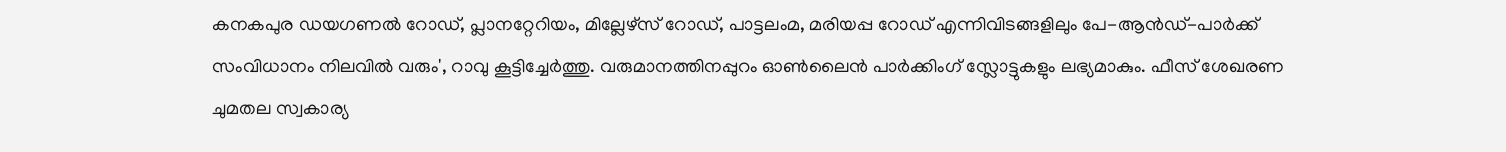കനകപുര ഡയഗണൽ റോഡ്, പ്ലാനറ്റേറിയം, മില്ലേഴ്സ് റോഡ്, പാട്ടലംമ, മരിയപ്പ റോഡ് എന്നിവിടങ്ങളിലും പേ-ആൻഡ്-പാർക്ക് സംവിധാനം നിലവിൽ വരും', റാവു കൂട്ടിച്ചേർത്തു. വരുമാനത്തിനപ്പുറം ഓൺലൈൻ പാർക്കിംഗ് സ്ലോട്ടുകളും ലഭ്യമാകും. ഫീസ് ശേഖരണ ചുമതല സ്വകാര്യ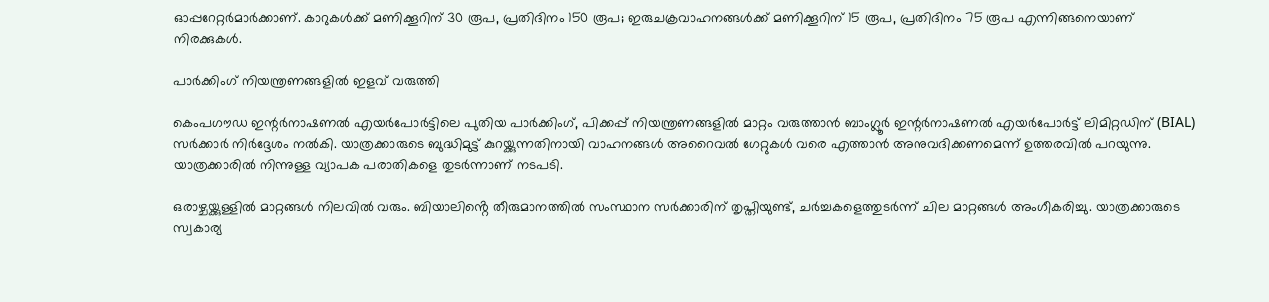ഓപ്പറേറ്റർമാർക്കാണ്. കാറുകൾക്ക് മണിക്കൂറിന് 30 രൂപ, പ്രതിദിനം 150 രൂപ; ഇരുചക്രവാഹനങ്ങൾക്ക് മണിക്കൂറിന് 15 രൂപ, പ്രതിദിനം 75 രൂപ എന്നിങ്ങനെയാണ് നിരക്കുകൾ.

പാർക്കിംഗ് നിയന്ത്രണങ്ങളിൽ ഇളവ് വരുത്തി

കെംപഗൗഡ ഇന്റർനാഷണൽ എയർപോർട്ടിലെ പുതിയ പാർക്കിംഗ്, പിക്കപ്പ് നിയന്ത്രണങ്ങളിൽ മാറ്റം വരുത്താൻ ബാംഗ്ലൂർ ഇന്റർനാഷണൽ എയർപോർട്ട് ലിമിറ്റഡിന് (BIAL) സർക്കാർ നിർദ്ദേശം നൽകി. യാത്രക്കാരുടെ ബുദ്ധിമുട്ട് കുറയ്ക്കുന്നതിനായി വാഹനങ്ങൾ അറൈവൽ ഗേറ്റുകൾ വരെ എത്താൻ അനുവദിക്കണമെന്ന് ഉത്തരവിൽ പറയുന്നു. യാത്രക്കാരിൽ നിന്നുള്ള വ്യാപക പരാതികളെ തുടർന്നാണ് നടപടി.

ഒരാഴ്ചയ്ക്കുള്ളിൽ മാറ്റങ്ങൾ നിലവിൽ വരും. ബിയാലിൻ്റെ തീരുമാനത്തിൽ സംസ്ഥാന സർക്കാരിന് തൃപ്തിയുണ്ട്, ചർച്ചകളെത്തുടർന്ന് ചില മാറ്റങ്ങൾ അംഗീകരിച്ചു. യാത്രക്കാരുടെ സ്വകാര്യ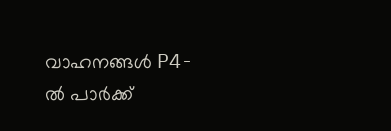വാഹനങ്ങൾ P4-ൽ പാർക്ക്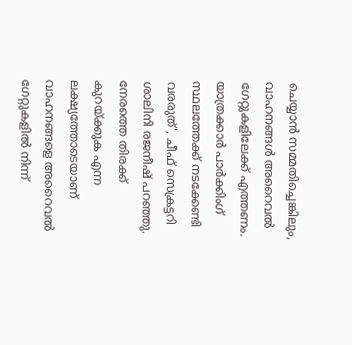ചെയ്യാൻ സമ്മതിച്ചെങ്കിലും, വാഹനങ്ങൾ അറൈവൽ ഗേറ്റുകളിലേക്ക് എത്തണം. യാത്രക്കാർ പാർക്കിംഗ് സ്ഥലത്തേക്ക് നടക്കേണ്ടി വരരുത്', ചീഫ് സെക്രട്ടറി ശാലിനി രജനീഷ് പറഞ്ഞു. നേരത്തെ തിരക്ക് കുറയ്ക്കുക എന്ന ലക്ഷ്യത്തോടെയാണ് വാഹനങ്ങളെ അറൈവൽ ഗേറ്റുകളിൽ നിന്ന്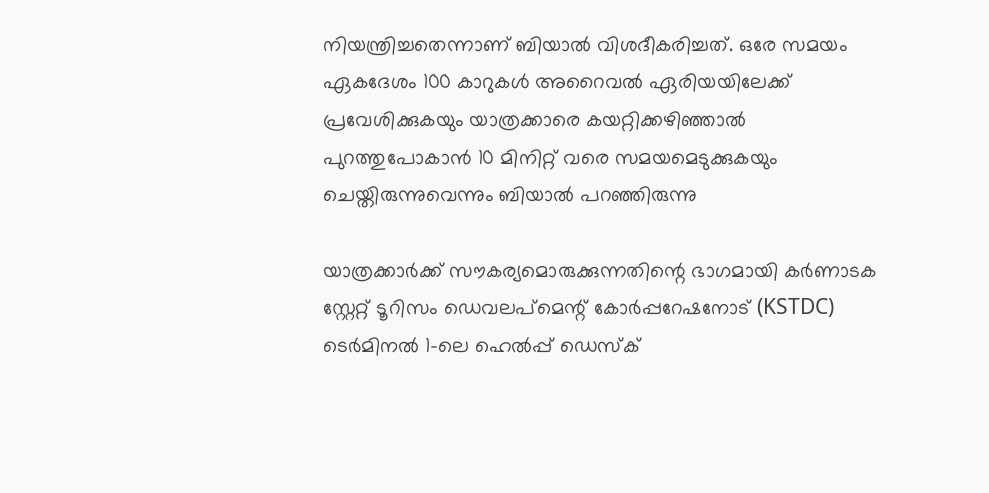നിയന്ത്രിച്ചതെന്നാണ് ബിയാൽ വിശദീകരിച്ചത്. ഒരേ സമയം ഏകദേശം 100 കാറുകൾ അറൈവൽ ഏരിയയിലേക്ക് പ്രവേശിക്കുകയും യാത്രക്കാരെ കയറ്റിക്കഴിഞ്ഞാൽ പുറത്തുപോകാൻ 10 മിനിറ്റ് വരെ സമയമെടുക്കുകയും ചെയ്തിരുന്നുവെന്നും ബിയാൽ പറഞ്ഞിരുന്നു

യാത്രക്കാർക്ക് സൗകര്യമൊരുക്കുന്നതിന്റെ ഭാഗമായി കർണാടക സ്റ്റേറ്റ് ടൂറിസം ഡെവലപ്‌മെന്റ് കോർപ്പറേഷനോട് (KSTDC) ടെർമിനൽ 1-ലെ ഹെൽപ്പ് ഡെസ്ക്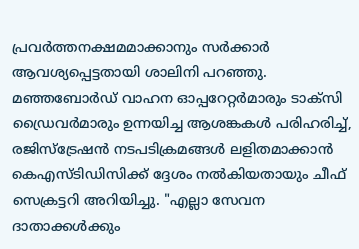പ്രവർത്തനക്ഷമമാക്കാനും സർക്കാർ ആവശ്യപ്പെട്ടതായി ശാലിനി പറഞ്ഞു. മഞ്ഞബോർഡ് വാഹന ഓപ്പറേറ്റർമാരും ടാക്സി ഡ്രൈവർമാരും ഉന്നയിച്ച ആശങ്കകൾ പരിഹരിച്ച്, രജിസ്ട്രേഷൻ നടപടിക്രമങ്ങൾ ലളിതമാക്കാൻ കെഎസ്ടിഡിസിക്ക് ദ്ദേശം നൽകിയതായും ചീഫ് സെക്രട്ടറി അറിയിച്ചു. "എല്ലാ സേവന ദാതാക്കൾക്കും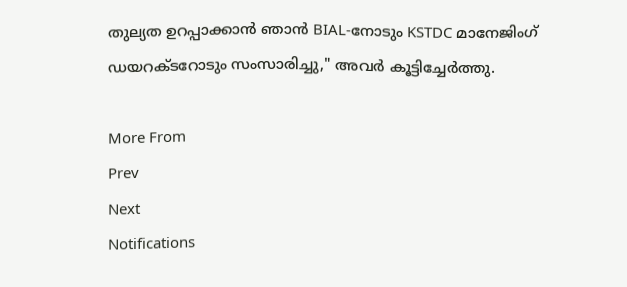തുല്യത ഉറപ്പാക്കാൻ ഞാൻ BIAL-നോടും KSTDC മാനേജിംഗ് ഡയറക്ടറോടും സംസാരിച്ചു," അവർ കൂട്ടിച്ചേർത്തു.

More From
Prev
Next
Notifications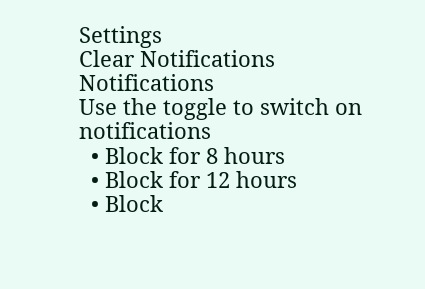Settings
Clear Notifications
Notifications
Use the toggle to switch on notifications
  • Block for 8 hours
  • Block for 12 hours
  • Block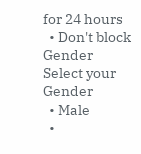for 24 hours
  • Don't block
Gender
Select your Gender
  • Male
  •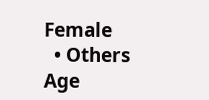Female
  • Others
Age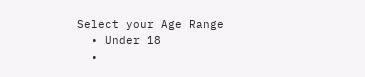Select your Age Range
  • Under 18
  •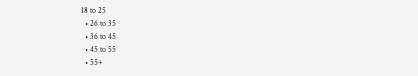18 to 25
  • 26 to 35
  • 36 to 45
  • 45 to 55
  • 55+